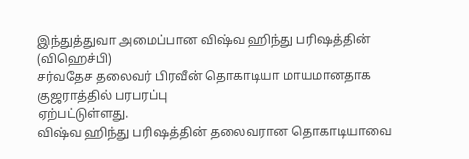இந்துத்துவா அமைப்பான விஷ்வ ஹிந்து பரிஷத்தின் (விஹெச்பி)
சர்வதேச தலைவர் பிரவீன் தொகாடியா மாயமானதாக குஜராத்தில் பரபரப்பு
ஏற்பட்டுள்ளது.
விஷ்வ ஹிந்து பரிஷத்தின் தலைவரான தொகாடியாவை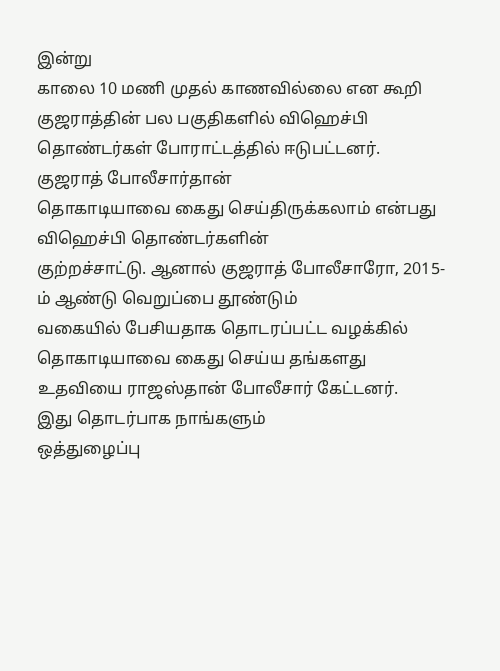இன்று
காலை 10 மணி முதல் காணவில்லை என கூறி குஜராத்தின் பல பகுதிகளில் விஹெச்பி
தொண்டர்கள் போராட்டத்தில் ஈடுபட்டனர்.
குஜராத் போலீசார்தான்
தொகாடியாவை கைது செய்திருக்கலாம் என்பது விஹெச்பி தொண்டர்களின்
குற்றச்சாட்டு. ஆனால் குஜராத் போலீசாரோ, 2015-ம் ஆண்டு வெறுப்பை தூண்டும்
வகையில் பேசியதாக தொடரப்பட்ட வழக்கில் தொகாடியாவை கைது செய்ய தங்களது
உதவியை ராஜஸ்தான் போலீசார் கேட்டனர்.
இது தொடர்பாக நாங்களும்
ஒத்துழைப்பு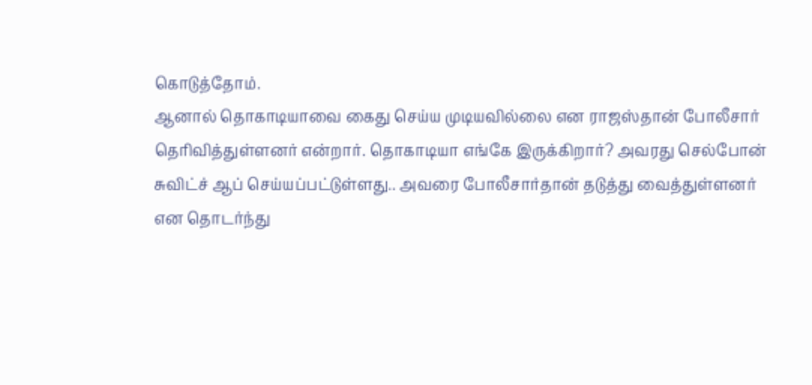கொடுத்தோம்.
ஆனால் தொகாடியாவை கைது செய்ய முடியவில்லை என ராஜஸ்தான் போலீசார்
தெரிவித்துள்ளனர் என்றார். தொகாடியா எங்கே இருக்கிறார்? அவரது செல்போன்
சுவிட்ச் ஆப் செய்யப்பட்டுள்ளது.. அவரை போலீசார்தான் தடுத்து வைத்துள்ளனர்
என தொடர்ந்து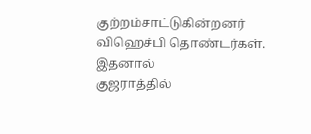குற்றம்சாட்டுகின்றனர் விஹெச்பி தொண்டர்கள். இதனால்
குஜராத்தில்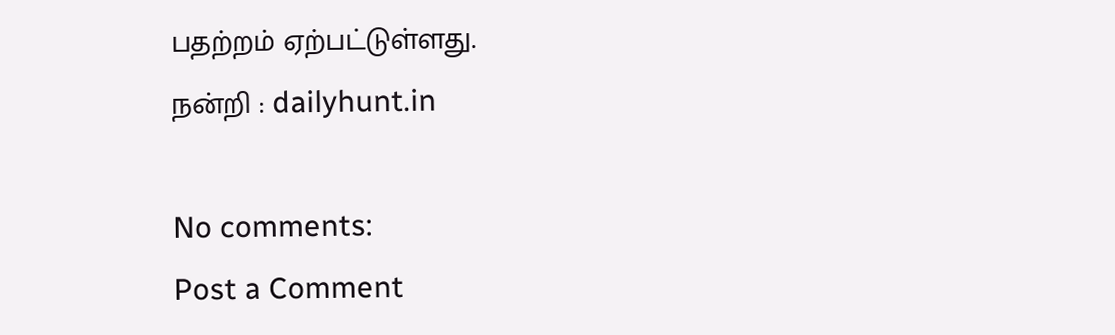பதற்றம் ஏற்பட்டுள்ளது.
நன்றி : dailyhunt.in

No comments:
Post a Comment